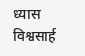ध्यास विश्वसार्ह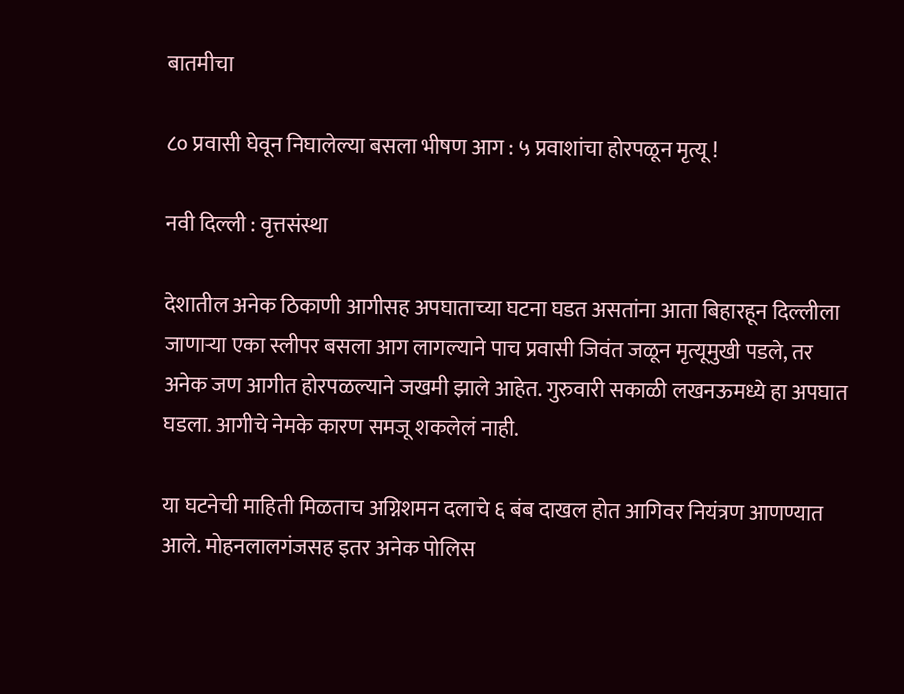बातमीचा

८० प्रवासी घेवून निघालेल्या बसला भीषण आग : ५ प्रवाशांचा होरपळून मृत्यू !

नवी दिल्ली : वृत्तसंस्था

देशातील अनेक ठिकाणी आगीसह अपघाताच्या घटना घडत असतांना आता बिहारहून दिल्लीला जाणाऱ्या एका स्लीपर बसला आग लागल्याने पाच प्रवासी जिवंत जळून मृत्यूमुखी पडले, तर अनेक जण आगीत होरपळल्याने जखमी झाले आहेत. गुरुवारी सकाळी लखनऊमध्ये हा अपघात घडला. आगीचे नेमके कारण समजू शकलेलं नाही.

या घटनेची माहिती मिळताच अग्निशमन दलाचे ६ बंब दाखल होत आगिवर नियंत्रण आणण्यात आले. मोहनलालगंजसह इतर अनेक पोलिस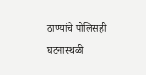ठाण्यांचे पोलिसही घटनास्थळी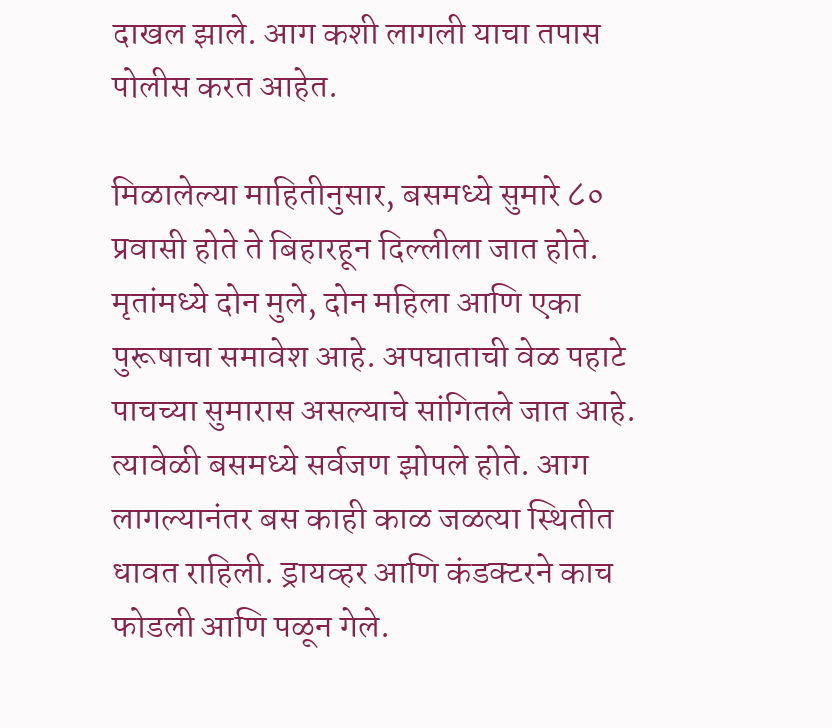दाखल झाले. आग कशी लागली याचा तपास पोलीस करत आहेत.

मिळालेल्या माहितीनुसार, बसमध्ये सुमारे ८० प्रवासी होते ते बिहारहून दिल्लीला जात होते. मृतांमध्ये दोन मुले, दोन महिला आणि एका पुरूषाचा समावेश आहे. अपघाताची वेळ पहाटे पाचच्या सुमारास असल्याचे सांगितले जात आहे. त्यावेळी बसमध्ये सर्वजण झोपले होते. आग लागल्यानंतर बस काही काळ जळत्या स्थितीत धावत राहिली. ड्रायव्हर आणि कंडक्टरने काच फोडली आणि पळून गेले.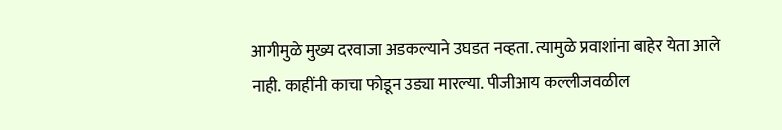आगीमुळे मुख्य दरवाजा अडकल्याने उघडत नव्हता. त्यामुळे प्रवाशांना बाहेर येता आले नाही. काहींनी काचा फोडून उड्या मारल्या. पीजीआय कल्लीजवळील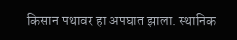किसान पथावर हा अपघात झाला. स्थानिक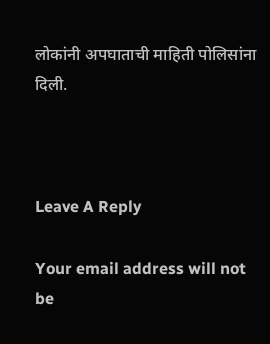लोकांनी अपघाताची माहिती पोलिसांना दिली.



Leave A Reply

Your email address will not be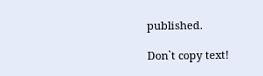published.

Don`t copy text!